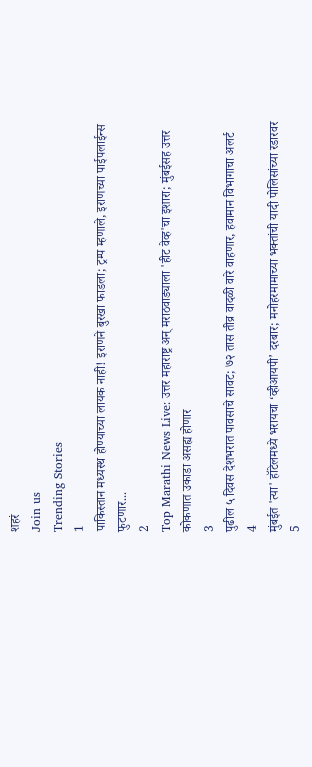शहरं
Join us
Trending Stories
1
पाकिस्तान मध्यस्थ होण्याच्या लायक नाही! इराणने बुरखा फाडला; ट्रम्प म्हणाले, इराणच्या पाईपलाईन्स फुटणार...
2
Top Marathi News Live: उत्तर महाराष्ट्र अन् मराठवाड्याला 'हीट वेव्ह'चा इशारा; मुंबईसह उत्तर कोकणात उकाडा असह्य होणार
3
पुढील ५ दिवस देशभरात पावसाचे सावट; ७२ तास तीव्र वादळी वारे वाहणार, हवामान विभागाचा अलर्ट
4
मुंबईत 'त्या' हॉटेलमध्ये भरायचा ‘व्हीआयपी’ दरबार; मनोहरमामाच्या भक्तांची यादी पोलिसांच्या रडारवर
5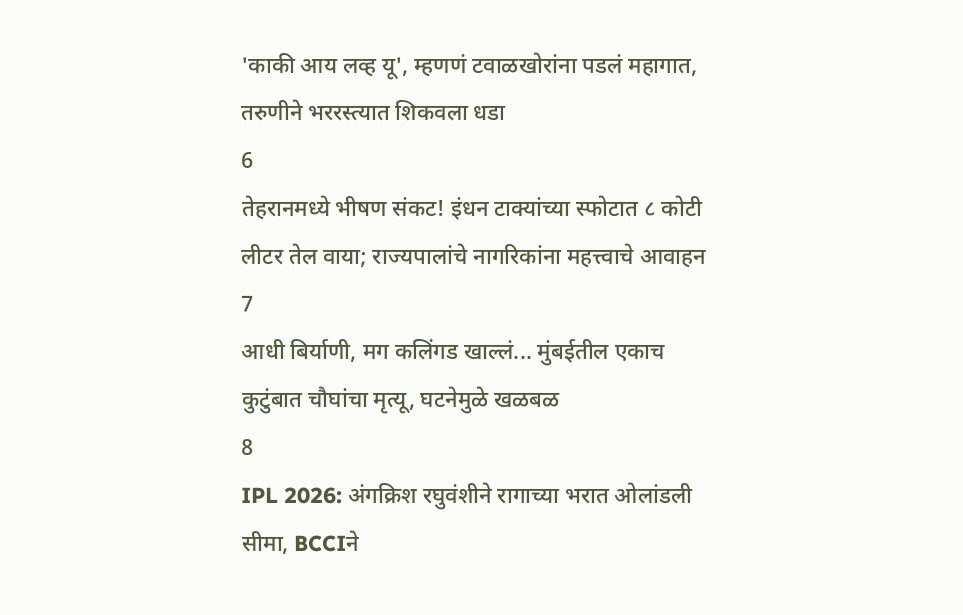'काकी आय लव्ह यू', म्हणणं टवाळखोरांना पडलं महागात, तरुणीने भररस्त्यात शिकवला धडा
6
तेहरानमध्ये भीषण संकट! इंधन टाक्यांच्या स्फोटात ८ कोटी लीटर तेल वाया; राज्यपालांचे नागरिकांना महत्त्वाचे आवाहन
7
आधी बिर्याणी, मग कलिंगड खाल्लं... मुंबईतील एकाच कुटुंबात चौघांचा मृत्यू, घटनेमुळे खळबळ
8
IPL 2026: अंगक्रिश रघुवंशीने रागाच्या भरात ओलांडली सीमा, BCCIने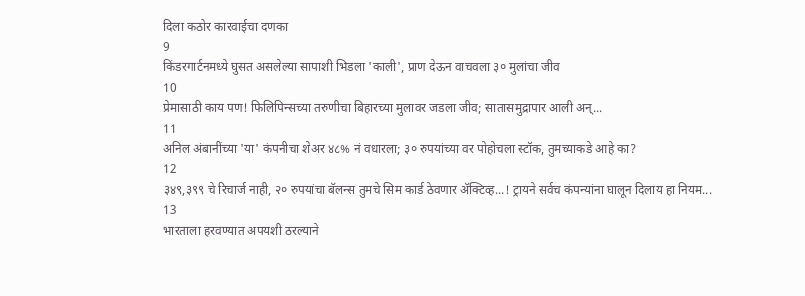दिला कठोर कारवाईचा दणका
9
किंडरगार्टनमध्ये घुसत असलेल्या सापाशी भिडला 'काली', प्राण देऊन वाचवला ३० मुलांचा जीव
10
प्रेमासाठी काय पण! फिलिपिन्सच्या तरुणीचा बिहारच्या मुलावर जडला जीव; सातासमुद्रापार आली अन्...
11
अनिल अंबानींच्या 'या' कंपनीचा शेअर ४८% नं वधारला; ३० रुपयांच्या वर पोहोचला स्टॉक, तुमच्याकडे आहे का?
12
३४९,३९९ चे रिचार्ज नाही, २० रुपयांचा बॅलन्स तुमचे सिम कार्ड ठेवणार ॲक्टिव्ह...! ट्रायने सर्वच कंपन्यांना घालून दिलाय हा नियम...
13
भारताला हरवण्यात अपयशी ठरल्याने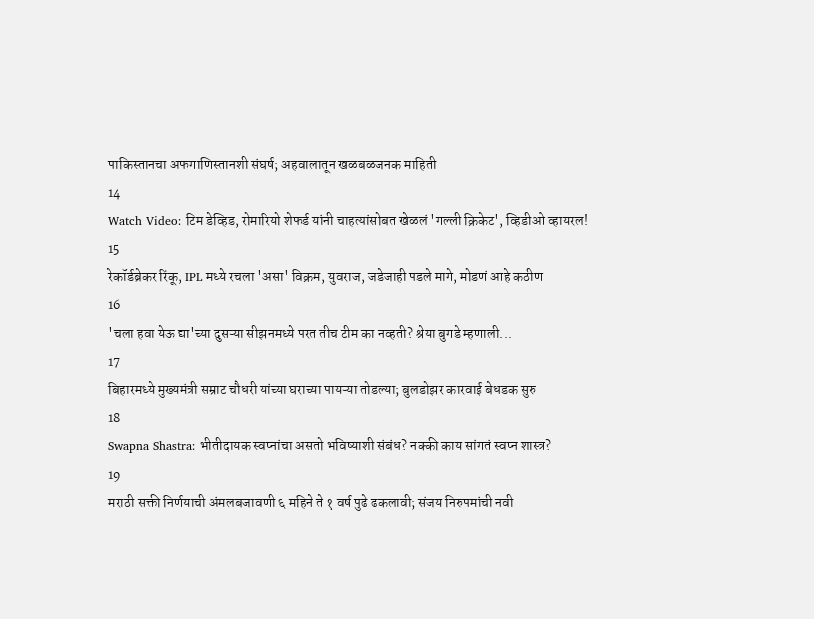पाकिस्तानचा अफगाणिस्तानशी संघर्ष; अहवालातून खळबळजनक माहिती
14
Watch Video: टिम डेव्हिड, रोमारियो शेफर्ड यांनी चाहत्यांसोबत खेळलं 'गल्ली क्रिकेट', व्हिडीओ व्हायरल!
15
रेकॉर्डब्रेकर रिंकू, IPL मध्ये रचला 'असा' विक्रम, युवराज, जडेजाही पडले मागे, मोडणं आहे कठीण
16
'चला हवा येऊ द्या'च्या दुसऱ्या सीझनमध्ये परत तीच टीम का नव्हती? श्रेया बुगडे म्हणाली...
17
बिहारमध्ये मुख्यमंत्री सम्राट चौधरी यांच्या घराच्या पायऱ्या तोडल्या; बुलडोझर कारवाई बेधडक सुरु
18
Swapna Shastra: भीतीदायक स्वप्नांचा असतो भविष्याशी संबंध? नक्की काय सांगतं स्वप्न शास्त्र?
19
मराठी सक्ती निर्णयाची अंमलबजावणी ६ महिने ते १ वर्ष पुढे ढकलावी; संजय निरुपमांची नवी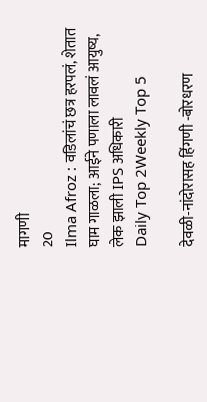मागणी
20
Ilma Afroz : वडिलांचं छत्र हरपलं, शेतात घाम गाळला; आईने पणाला लावलं आयुष्य, लेक झाली IPS अधिकारी
Daily Top 2Weekly Top 5

देवळी-नांदोरासह हिंगणी -बोरधरण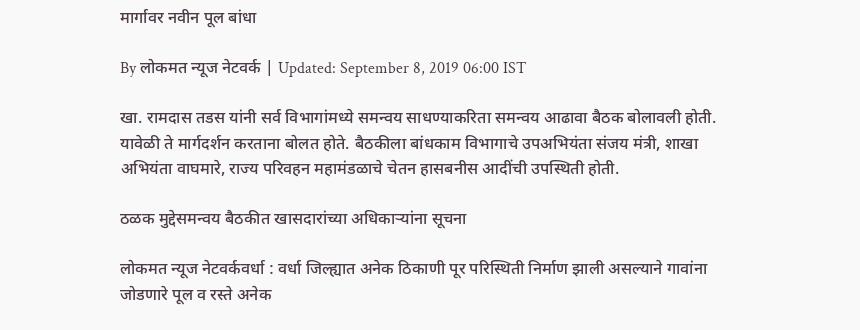मार्गावर नवीन पूल बांधा

By लोकमत न्यूज नेटवर्क | Updated: September 8, 2019 06:00 IST

खा. रामदास तडस यांनी सर्व विभागांमध्ये समन्वय साधण्याकरिता समन्वय आढावा बैठक बोलावली होती. यावेळी ते मार्गदर्शन करताना बोलत होते. बैठकीला बांधकाम विभागाचे उपअभियंता संजय मंत्री, शाखा अभियंता वाघमारे, राज्य परिवहन महामंडळाचे चेतन हासबनीस आदींची उपस्थिती होती.

ठळक मुद्देसमन्वय बैठकीत खासदारांच्या अधिकाऱ्यांना सूचना

लोकमत न्यूज नेटवर्कवर्धा : वर्धा जिल्ह्यात अनेक ठिकाणी पूर परिस्थिती निर्माण झाली असल्याने गावांना जोडणारे पूल व रस्ते अनेक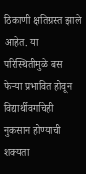ठिकाणी क्षतिग्रस्त झाले आहेत. या परिस्थितीमुळे बस फेऱ्या प्रभावित होवून विद्यार्थीवर्गाचेही नुकसान होण्याची शक्यता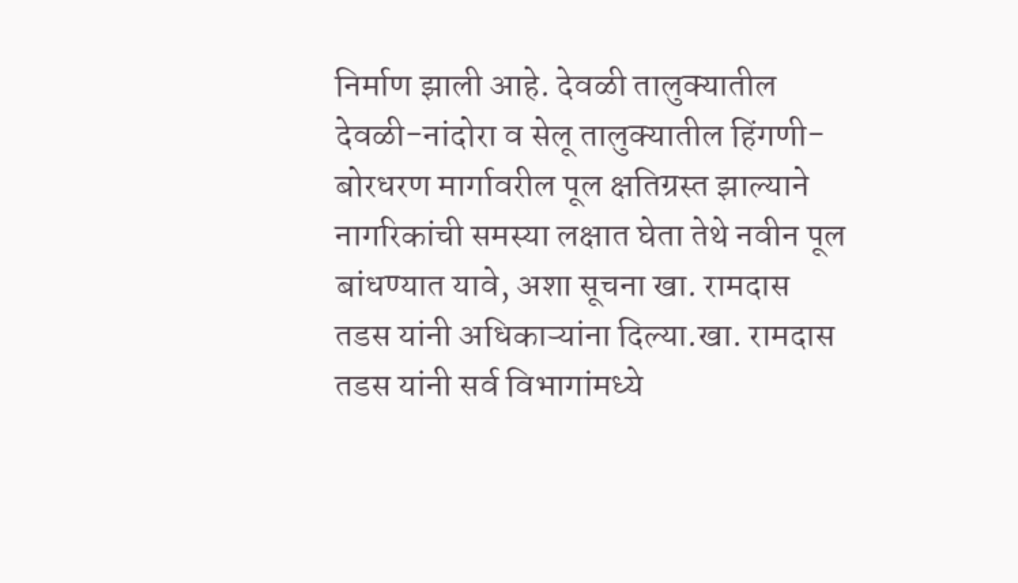निर्माण झाली आहे. देवळी तालुक्यातील देवळी-नांदोरा व सेलू तालुक्यातील हिंगणी-बोरधरण मार्गावरील पूल क्षतिग्रस्त झाल्याने नागरिकांची समस्या लक्षात घेता तेथे नवीन पूल बांधण्यात यावे, अशा सूचना खा. रामदास तडस यांनी अधिकाऱ्यांना दिल्या.खा. रामदास तडस यांनी सर्व विभागांमध्ये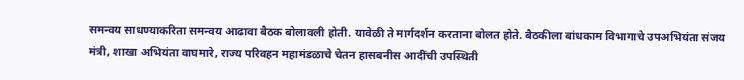समन्वय साधण्याकरिता समन्वय आढावा बैठक बोलावली होती. यावेळी ते मार्गदर्शन करताना बोलत होते. बैठकीला बांधकाम विभागाचे उपअभियंता संजय मंत्री, शाखा अभियंता वाघमारे, राज्य परिवहन महामंडळाचे चेतन हासबनीस आदींची उपस्थिती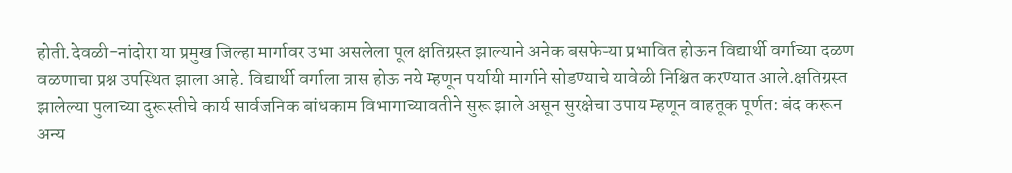होती.देवळी-नांदोरा या प्रमुख जिल्हा मार्गावर उभा असलेला पूल क्षतिग्रस्त झाल्याने अनेक बसफेऱ्या प्रभावित होऊन विद्यार्थी वर्गाच्या दळण वळणाचा प्रश्न उपस्थित झाला आहे. विद्यार्थी वर्गाला त्रास होऊ नये म्हणून पर्यायी मार्गाने सोडण्याचे यावेळी निश्चित करण्यात आले.क्षतिग्रस्त झालेल्या पुलाच्या दुरूस्तीचे कार्य सार्वजनिक बांधकाम विभागाच्यावतीने सुरू झाले असून सुरक्षेचा उपाय म्हणून वाहतूक पूर्णत: बंद करून अन्य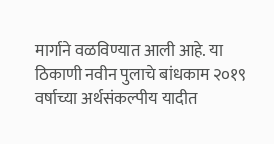मार्गाने वळविण्यात आली आहे. या ठिकाणी नवीन पुलाचे बांधकाम २०१९ वर्षाच्या अर्थसंकल्पीय यादीत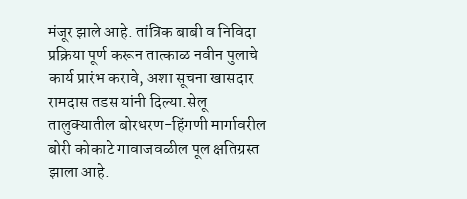मंजूर झाले आहे. तांत्रिक बाबी व निविदा प्रक्रिया पूर्ण करून तात्काळ नवीन पुलाचे कार्य प्रारंभ करावे, अशा सूचना खासदार रामदास तडस यांनी दिल्या.सेलू तालुक्यातील बोरधरण-हिंगणी मार्गावरील बोरी कोकाटे गावाजवळील पूल क्षतिग्रस्त झाला आहे.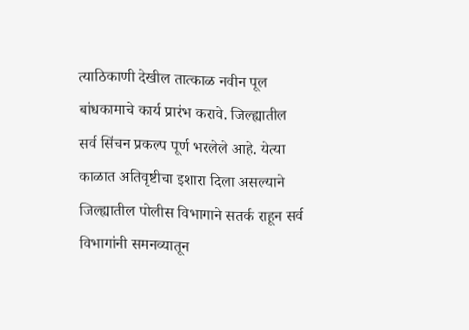त्याठिकाणी देखील तात्काळ नवीन पूल बांधकामाचे कार्य प्रारंभ करावे. जिल्ह्यातील सर्व सिंचन प्रकल्प पूर्ण भरलेले आहे. येत्या काळात अतिवृष्टीचा इशारा दिला असल्याने जिल्ह्यातील पोलीस विभागाने सतर्क राहून सर्व विभागांनी समनव्यातून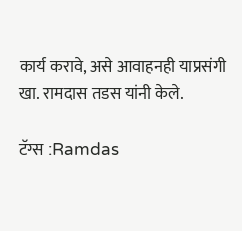कार्य करावे, असे आवाहनही याप्रसंगी खा. रामदास तडस यांनी केले.

टॅग्स :Ramdas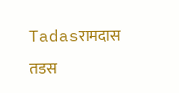Tadasरामदास तडस